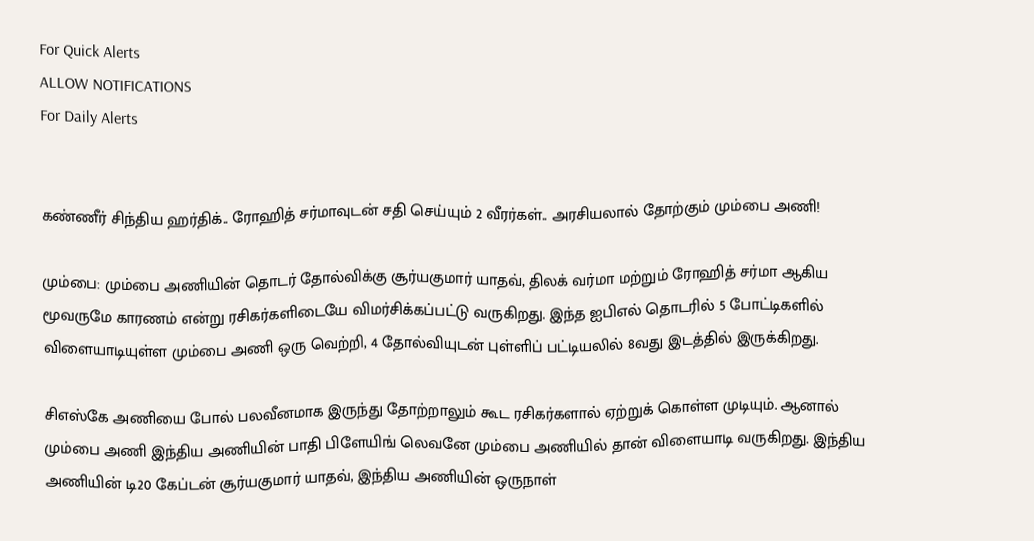For Quick Alerts
ALLOW NOTIFICATIONS
For Daily Alerts


கண்ணீர் சிந்திய ஹர்திக்.. ரோஹித் சர்மாவுடன் சதி செய்யும் 2 வீரர்கள்.. அரசியலால் தோற்கும் மும்பை அணி!

மும்பை: மும்பை அணியின் தொடர் தோல்விக்கு சூர்யகுமார் யாதவ், திலக் வர்மா மற்றும் ரோஹித் சர்மா ஆகிய மூவருமே காரணம் என்று ரசிகர்களிடையே விமர்சிக்கப்பட்டு வருகிறது. இந்த ஐபிஎல் தொடரில் 5 போட்டிகளில் விளையாடியுள்ள மும்பை அணி ஒரு வெற்றி, 4 தோல்வியுடன் புள்ளிப் பட்டியலில் 8வது இடத்தில் இருக்கிறது.

சிஎஸ்கே அணியை போல் பலவீனமாக இருந்து தோற்றாலும் கூட ரசிகர்களால் ஏற்றுக் கொள்ள முடியும். ஆனால் மும்பை அணி இந்திய அணியின் பாதி பிளேயிங் லெவனே மும்பை அணியில் தான் விளையாடி வருகிறது. இந்திய அணியின் டி20 கேப்டன் சூர்யகுமார் யாதவ், இந்திய அணியின் ஒருநாள்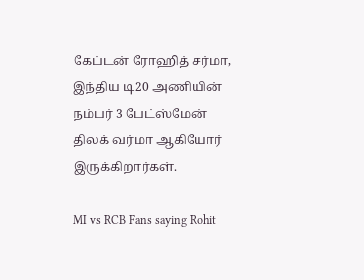கேப்டன் ரோஹித் சர்மா, இந்திய டி20 அணியின் நம்பர் 3 பேட்ஸ்மேன் திலக் வர்மா ஆகியோர் இருக்கிறார்கள்.

MI vs RCB Fans saying Rohit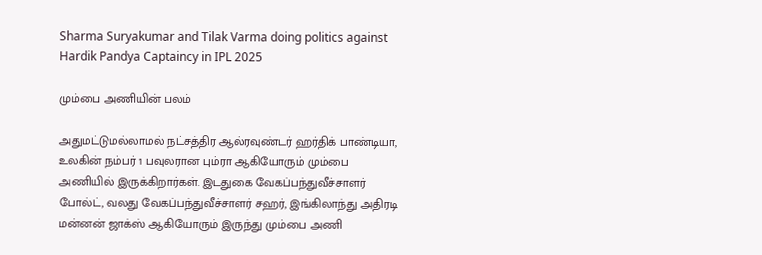Sharma Suryakumar and Tilak Varma doing politics against Hardik Pandya Captaincy in IPL 2025

மும்பை அணியின் பலம்

அதுமட்டுமல்லாமல் நட்சத்திர ஆல்ரவுண்டர் ஹர்திக் பாண்டியா, உலகின் நம்பர் 1 பவுலரான பும்ரா ஆகியோரும் மும்பை அணியில் இருக்கிறார்கள். இடதுகை வேகப்பந்துவீச்சாளர் போல்ட், வலது வேகப்பந்துவீச்சாளர் சஹர், இங்கிலாந்து அதிரடி மன்னன் ஜாக்ஸ் ஆகியோரும் இருந்து மும்பை அணி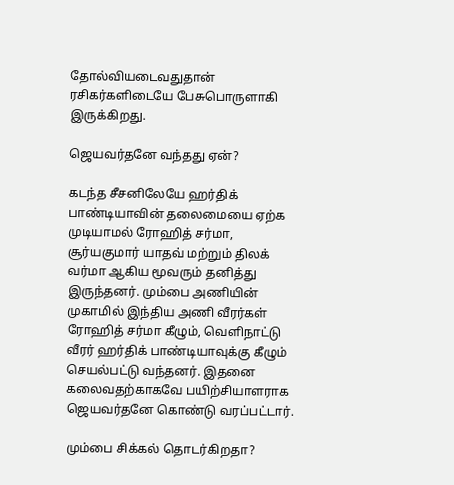தோல்வியடைவதுதான் ரசிகர்களிடையே பேசுபொருளாகி இருக்கிறது.

ஜெயவர்தனே வந்தது ஏன்?

கடந்த சீசனிலேயே ஹர்திக் பாண்டியாவின் தலைமையை ஏற்க முடியாமல் ரோஹித் சர்மா, சூர்யகுமார் யாதவ் மற்றும் திலக் வர்மா ஆகிய மூவரும் தனித்து இருந்தனர். மும்பை அணியின் முகாமில் இந்திய அணி வீரர்கள் ரோஹித் சர்மா கீழும், வெளிநாட்டு வீரர் ஹர்திக் பாண்டியாவுக்கு கீழும் செயல்பட்டு வந்தனர். இதனை கலைவதற்காகவே பயிற்சியாளராக ஜெயவர்தனே கொண்டு வரப்பட்டார்.

மும்பை சிக்கல் தொடர்கிறதா?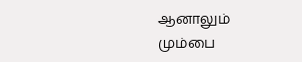ஆனாலும் மும்பை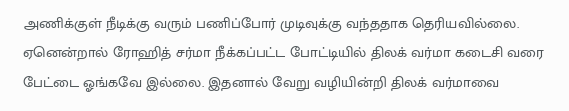அணிக்குள் நீடிக்கு வரும் பணிப்போர் முடிவுக்கு வந்ததாக தெரியவில்லை. ஏனென்றால் ரோஹித் சர்மா நீக்கப்பட்ட போட்டியில் திலக் வர்மா கடைசி வரை பேட்டை ஓங்கவே இல்லை. இதனால் வேறு வழியின்றி திலக் வர்மாவை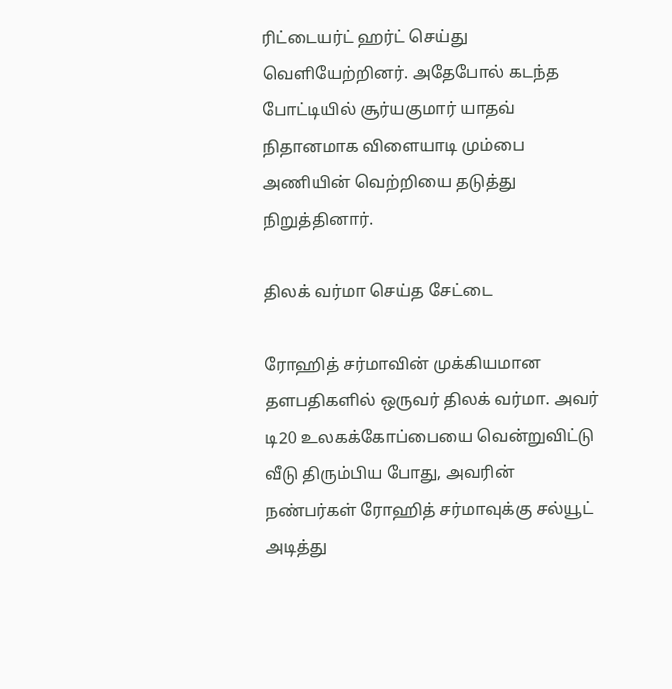ரிட்டையர்ட் ஹர்ட் செய்து வெளியேற்றினர். அதேபோல் கடந்த போட்டியில் சூர்யகுமார் யாதவ் நிதானமாக விளையாடி மும்பை அணியின் வெற்றியை தடுத்து நிறுத்தினார்.

திலக் வர்மா செய்த சேட்டை

ரோஹித் சர்மாவின் முக்கியமான தளபதிகளில் ஒருவர் திலக் வர்மா. அவர் டி20 உலகக்கோப்பையை வென்றுவிட்டு வீடு திரும்பிய போது, அவரின் நண்பர்கள் ரோஹித் சர்மாவுக்கு சல்யூட் அடித்து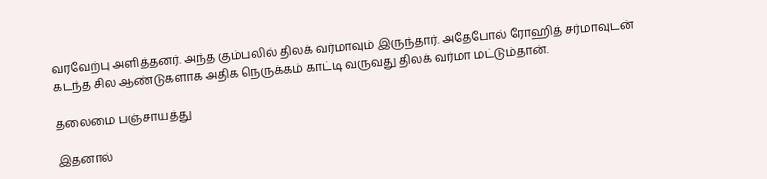வரவேற்பு அளித்தனர். அந்த கும்பலில் திலக் வர்மாவும் இருந்தார். அதேபோல் ரோஹித் சர்மாவுடன் கடந்த சில ஆண்டுகளாக அதிக நெருக்கம் காட்டி வருவது திலக் வர்மா மட்டும்தான்.

தலைமை பஞ்சாயத்து

இதனால்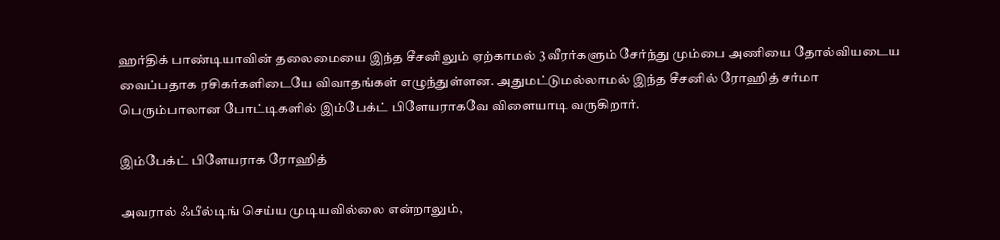ஹர்திக் பாண்டியாவின் தலைமையை இந்த சீசனிலும் ஏற்காமல் 3 வீரர்களும் சேர்ந்து மும்பை அணியை தோல்வியடைய வைப்பதாக ரசிகர்களிடையே விவாதங்கள் எழுந்துள்ளன. அதுமட்டுமல்லாமல் இந்த சீசனில் ரோஹித் சர்மா பெரும்பாலான போட்டிகளில் இம்பேக்ட் பிளேயராகவே விளையாடி வருகிறார்.

இம்பேக்ட் பிளேயராக ரோஹித்

அவரால் ஃபீல்டிங் செய்ய முடியவில்லை என்றாலும்,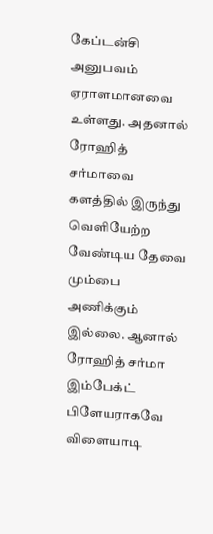கேப்டன்சி அனுபவம் ஏராளமானவை உள்ளது. அதனால் ரோஹித் சர்மாவை களத்தில் இருந்து வெளியேற்ற வேண்டிய தேவை மும்பை அணிக்கும் இல்லை. ஆனால் ரோஹித் சர்மா இம்பேக்ட் பிளேயராகவே விளையாடி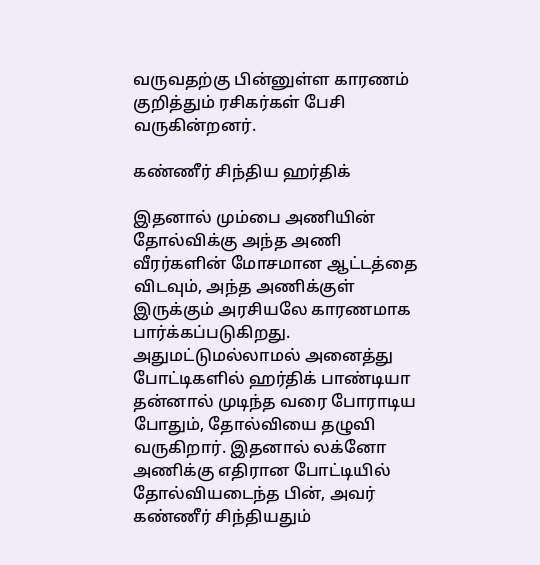வருவதற்கு பின்னுள்ள காரணம் குறித்தும் ரசிகர்கள் பேசி வருகின்றனர்.

கண்ணீர் சிந்திய ஹர்திக்

இதனால் மும்பை அணியின் தோல்விக்கு அந்த அணி வீரர்களின் மோசமான ஆட்டத்தை விடவும், அந்த அணிக்குள் இருக்கும் அரசியலே காரணமாக பார்க்கப்படுகிறது. அதுமட்டுமல்லாமல் அனைத்து போட்டிகளில் ஹர்திக் பாண்டியா தன்னால் முடிந்த வரை போராடிய போதும், தோல்வியை தழுவி வருகிறார். இதனால் லக்னோ அணிக்கு எதிரான போட்டியில் தோல்வியடைந்த பின், அவர் கண்ணீர் சிந்தியதும்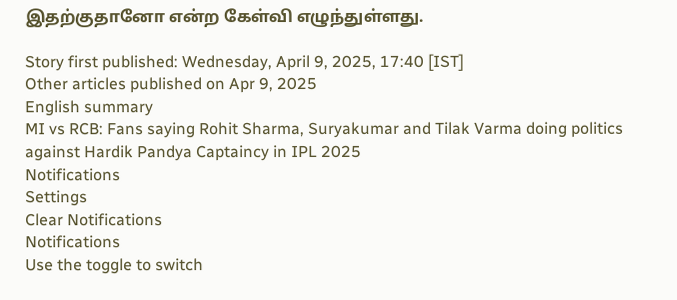இதற்குதானோ என்ற கேள்வி எழுந்துள்ளது.

Story first published: Wednesday, April 9, 2025, 17:40 [IST]
Other articles published on Apr 9, 2025
English summary
MI vs RCB: Fans saying Rohit Sharma, Suryakumar and Tilak Varma doing politics against Hardik Pandya Captaincy in IPL 2025
Notifications
Settings
Clear Notifications
Notifications
Use the toggle to switch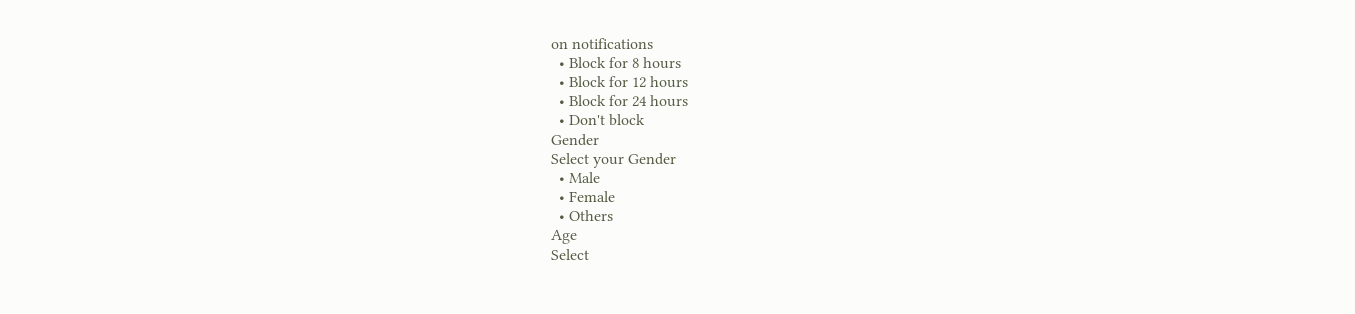on notifications
  • Block for 8 hours
  • Block for 12 hours
  • Block for 24 hours
  • Don't block
Gender
Select your Gender
  • Male
  • Female
  • Others
Age
Select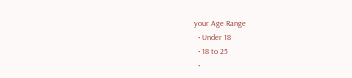your Age Range
  • Under 18
  • 18 to 25
  •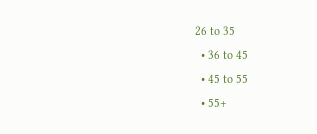26 to 35
  • 36 to 45
  • 45 to 55
  • 55+